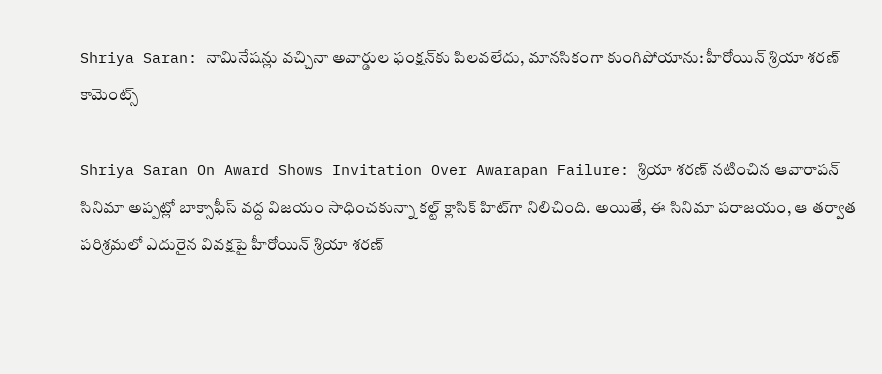Shriya Saran: నామినేషన్లు వచ్చినా అవార్డుల ఫంక్షన్‌కు పిలవలేదు, మానసికంగా కుంగిపోయాను: హీరోయిన్ శ్రియా శరణ్ కామెంట్స్

Shriya Saran On Award Shows Invitation Over Awarapan Failure: శ్రియా శరణ్ నటించిన ఆవారాపన్ సినిమా అప్పట్లో బాక్సాఫీస్ వద్ద విజయం సాధించకున్నా కల్ట్ క్లాసిక్ హిట్‌గా నిలిచింది. అయితే, ఈ సినిమా పరాజయం, ఆ తర్వాత పరిశ్రమలో ఎదురైన వివక్షపై హీరోయిన్ శ్రియా శరణ్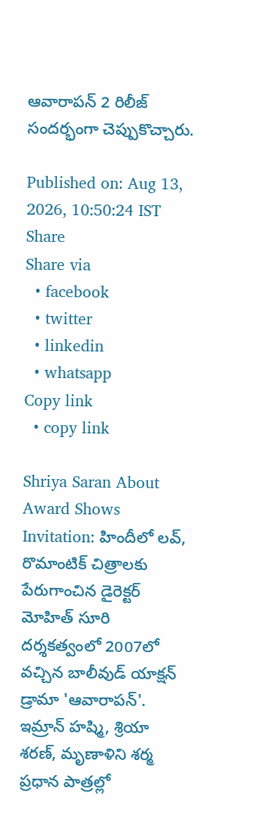ఆవారాపన్ 2 రిలీజ్ సందర్భంగా చెప్పుకొచ్చారు.

Published on: Aug 13, 2026, 10:50:24 IST
Share
Share via
  • facebook
  • twitter
  • linkedin
  • whatsapp
Copy link
  • copy link

Shriya Saran About Award Shows Invitation: హిందీలో లవ్, రొమాంటిక్ చిత్రాలకు పేరుగాంచిన డైరెక్టర్ మోహిత్ సూరి దర్శకత్వంలో 2007లో వచ్చిన బాలీవుడ్ యాక్షన్ డ్రామా 'ఆవారాపన్'. ఇమ్రాన్ హష్మి, శ్రియా శరణ్, మృణాళిని శర్మ ప్రధాన పాత్రల్లో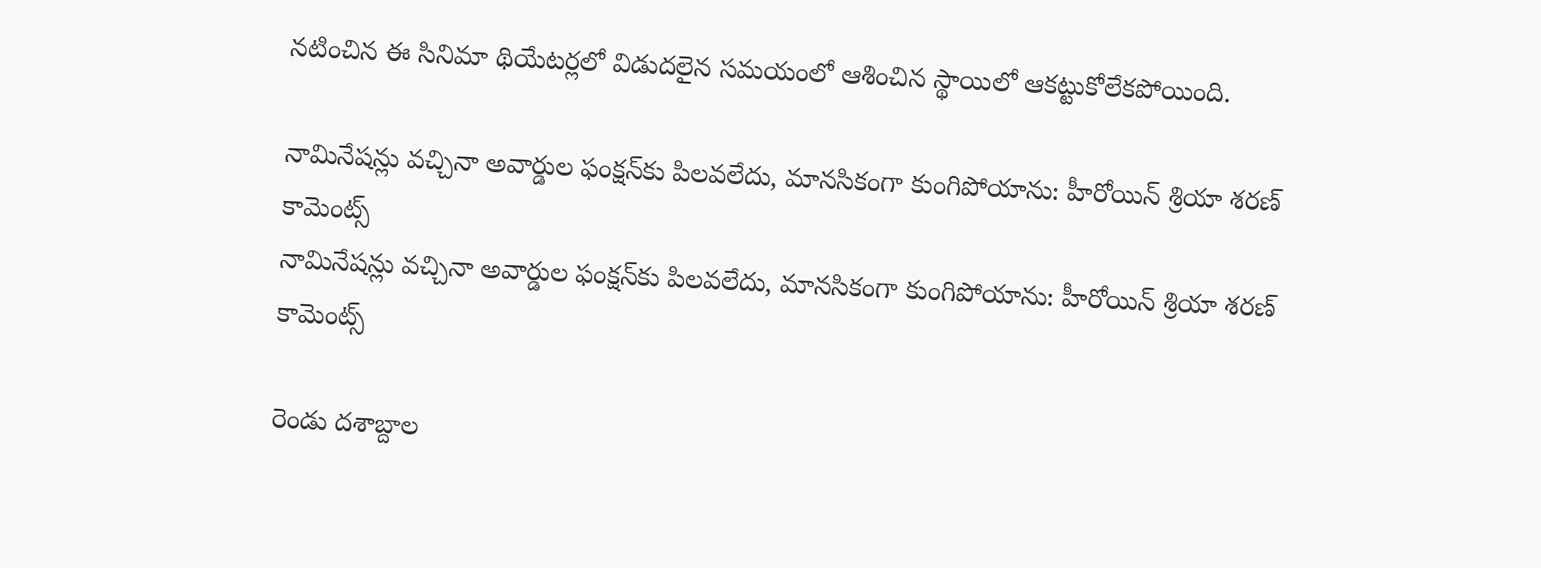నటించిన ఈ సినిమా థియేటర్లలో విడుదలైన సమయంలో ఆశించిన స్థాయిలో ఆకట్టుకోలేకపోయింది.

నామినేషన్లు వచ్చినా అవార్డుల ఫంక్షన్‌కు పిలవలేదు, మానసికంగా కుంగిపోయాను: హీరోయిన్ శ్రియా శరణ్ కామెంట్స్
నామినేషన్లు వచ్చినా అవార్డుల ఫంక్షన్‌కు పిలవలేదు, మానసికంగా కుంగిపోయాను: హీరోయిన్ శ్రియా శరణ్ కామెంట్స్

రెండు దశాబ్దాల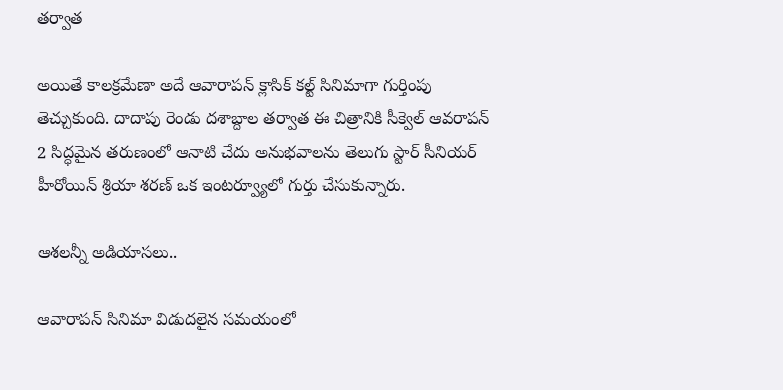తర్వాత

అయితే కాలక్రమేణా అదే ఆవారాపన్ క్లాసిక్ కల్ట్ సినిమాగా గుర్తింపు తెచ్చుకుంది. దాదాపు రెండు దశాబ్దాల తర్వాత ఈ చిత్రానికి సీక్వెల్ ఆవరాపన్ 2 సిద్ధమైన తరుణంలో ఆనాటి చేదు అనుభవాలను తెలుగు స్టార్ సీనియర్ హీరోయిన్ శ్రియా శరణ్ ఒక ఇంటర్వ్యూలో గుర్తు చేసుకున్నారు.

ఆశలన్నీ అడియాసలు..

ఆవారాపన్ సినిమా విడుదలైన సమయంలో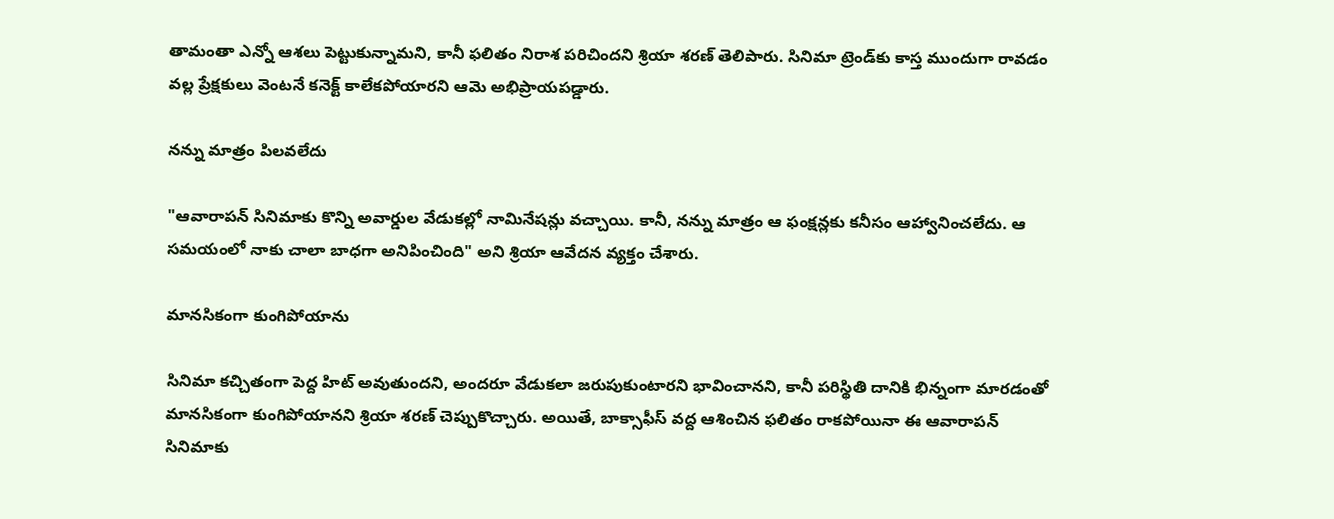తామంతా ఎన్నో ఆశలు పెట్టుకున్నామని, కానీ ఫలితం నిరాశ పరిచిందని శ్రియా శరణ్ తెలిపారు. సినిమా ట్రెండ్‌కు కాస్త ముందుగా రావడం వల్ల ప్రేక్షకులు వెంటనే కనెక్ట్ కాలేకపోయారని ఆమె అభిప్రాయపడ్డారు.

నన్ను మాత్రం పిలవలేదు

"ఆవారాపన్ సినిమాకు కొన్ని అవార్డుల వేడుకల్లో నామినేషన్లు వచ్చాయి. కానీ, నన్ను మాత్రం ఆ ఫంక్షన్లకు కనీసం ఆహ్వానించలేదు. ఆ సమయంలో నాకు చాలా బాధగా అనిపించింది" అని శ్రియా ఆవేదన వ్యక్తం చేశారు.

మానసికంగా కుంగిపోయాను

సినిమా కచ్చితంగా పెద్ద హిట్ అవుతుందని, అందరూ వేడుకలా జరుపుకుంటారని భావించానని, కానీ పరిస్థితి దానికి భిన్నంగా మారడంతో మానసికంగా కుంగిపోయానని శ్రియా శరణ్ చెప్పుకొచ్చారు. అయితే, బాక్సాఫీస్ వద్ద ఆశించిన ఫలితం రాకపోయినా ఈ ఆవారాపన్ సినిమాకు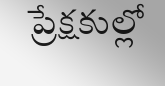ప్రేక్షకుల్లో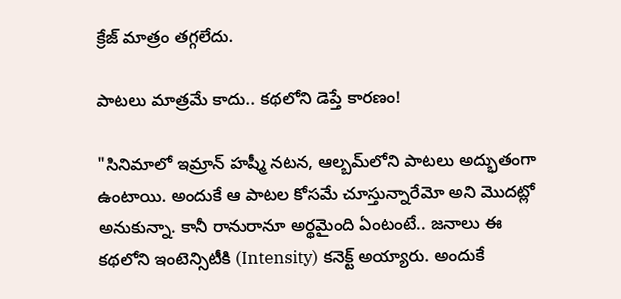క్రేజ్ మాత్రం తగ్గలేదు.

పాటలు మాత్రమే కాదు.. కథలోని డెప్తే కారణం!

"సినిమాలో ఇమ్రాన్ హష్మీ నటన, ఆల్బమ్‌లోని పాటలు అద్భుతంగా ఉంటాయి. అందుకే ఆ పాటల కోసమే చూస్తున్నారేమో అని మొదట్లో అనుకున్నా. కానీ రానురానూ అర్థమైంది ఏంటంటే.. జనాలు ఈ కథలోని ఇంటెన్సిటీకి (Intensity) కనెక్ట్ అయ్యారు. అందుకే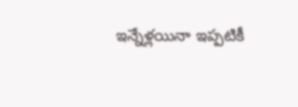ఇన్నేళ్లయినా ఇప్పటికీ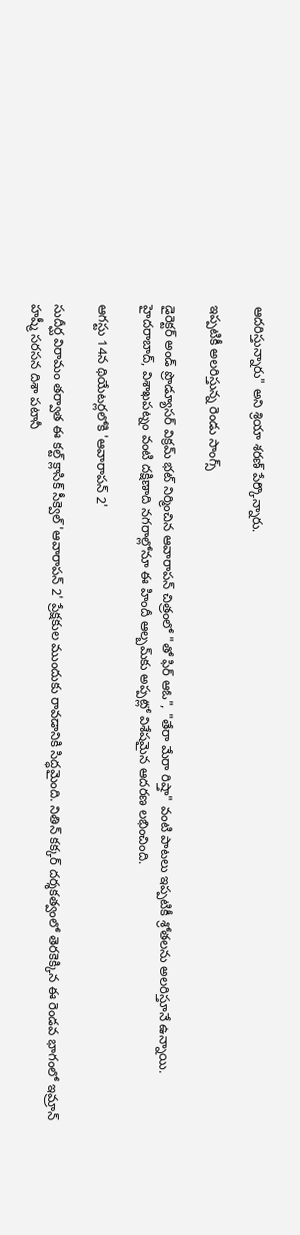ఆదరిస్తున్నారు" అని శ్రియా శరణ్ పేర్కొన్నారు.

ఇప్పటికీ అలరిస్తున్న రెండు సాంగ్స్

డైరెక్టర్ అండ్ ప్రొడ్యూసర్ విక్రమ్ భట్ నిర్మించిన ఆవారాపన్ చిత్రంలో "తో ఫిర్ ఆఓ", "తేరా మేరా రిష్తా" వంటి పాటలు ఇప్పటికీ శ్రోతలను అలరిస్తూనే ఉన్నాయి. హైదరాబాద్, విశాఖపట్నం వంటి దక్షిణాది నగరాల్లోనూ ఈ హిందీ ఆల్బమ్‌కు అప్పట్లో విశేషమైన ఆదరణ లభించింది.

ఆగస్టు 14న థియేటర్లలోకి 'ఆవారాపన్ 2'

సుదీర్ఘ విరామం తర్వాత ఈ కల్ట్ క్లాసిక్ సీక్వెల్ 'ఆవారాపన్ 2' ప్రేక్షకుల ముందుకు రావడానికి సిద్ధమైంది. నితిన్ కక్కర్ దర్శకత్వంలో తెరకెక్కిన ఈ రెండవ భాగంలో ఇమ్రాన్ హష్మీ సరసన దిశా పటానీ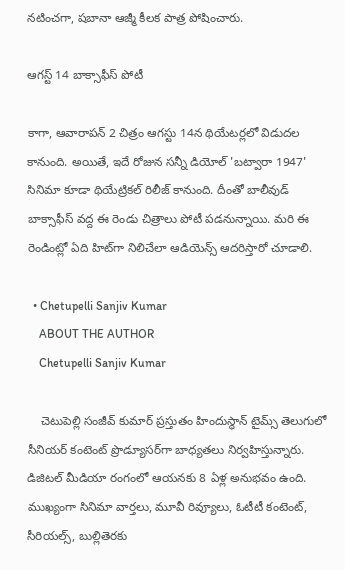నటించగా, షబానా ఆజ్మీ కీలక పాత్ర పోషించారు.

ఆగస్ట్ 14 బాక్సాఫీస్ పోటీ

కాగా, ఆవారాపన్ 2 చిత్రం ఆగస్టు 14న థియేటర్లలో విడుదల కానుంది. అయితే, ఇదే రోజున సన్నీ డియోల్ 'బట్వారా 1947' సినిమా కూడా థియేట్రికల్ రిలీజ్ కానుంది. దీంతో బాలీవుడ్ బాక్సాఫీస్ వద్ద ఈ రెండు చిత్రాలు పోటీ పడనున్నాయి. మరి ఈ రెండింట్లో ఏది హిట్‌గా నిలిచేలా ఆడియెన్స్ ఆదరిస్తారో చూడాలి.

  • Chetupelli Sanjiv Kumar
    ABOUT THE AUTHOR
    Chetupelli Sanjiv Kumar

    చెటుపెల్లి సంజీవ్ కుమార్ ప్రస్తుతం హిందుస్థాన్ టైమ్స్ తెలుగులో సీనియర్ కంటెంట్ ప్రొడ్యూసర్‌గా బాధ్యతలు నిర్వహిస్తున్నారు. డిజిటల్ మీడియా రంగంలో ఆయనకు 8 ఏళ్ల అనుభవం ఉంది. ముఖ్యంగా సినిమా వార్తలు, మూవీ రివ్యూలు, ఓటీటీ కంటెంట్, సీరియల్స్, బుల్లితెరకు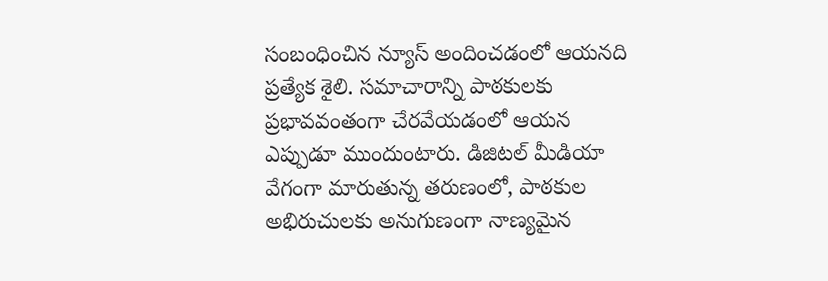సంబంధించిన న్యూస్ అందించడంలో ఆయనది ప్రత్యేక శైలి. సమాచారాన్ని పాఠకులకు ప్రభావవంతంగా చేరవేయడంలో ఆయన ఎప్పుడూ ముందుంటారు. డిజిటల్ మీడియా వేగంగా మారుతున్న తరుణంలో, పాఠకుల అభిరుచులకు అనుగుణంగా నాణ్యమైన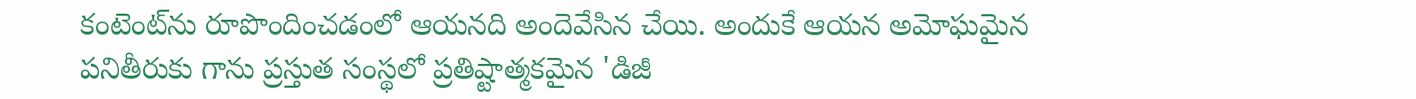కంటెంట్‌ను రూపొందించడంలో ఆయనది అందెవేసిన చేయి. అందుకే ఆయన అమోఘమైన పనితీరుకు గాను ప్రస్తుత సంస్థలో ప్రతిష్టాత్మకమైన 'డిజీ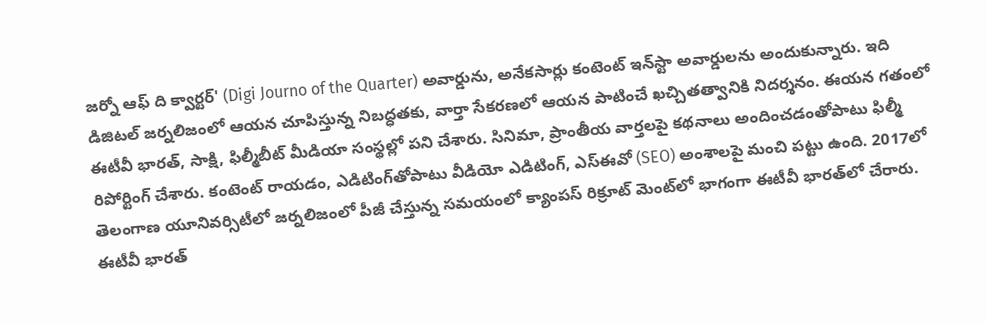జర్నో ఆఫ్ ది క్వార్టర్' (Digi Journo of the Quarter) అవార్డును, అనేకసార్లు కంటెంట్ ఇన్‌స్టా అవార్డులను అందుకున్నారు. ఇది డిజిటల్ జర్నలిజంలో ఆయన చూపిస్తున్న నిబద్ధతకు, వార్తా సేకరణలో ఆయన పాటించే ఖచ్చితత్వానికి నిదర్శనం. ఈయన గతంలో ఈటీవీ భారత్, సాక్షి, ఫిల్మీబీట్ మీడియా సంస్థల్లో పని చేశారు. సినిమా, ప్రాంతీయ వార్తలపై కథనాలు అందించడంతోపాటు ఫిల్మీ రిపోర్టింగ్ చేశారు. కంటెంట్ రాయడం, ఎడిటింగ్‌తోపాటు వీడియో ఎడిటింగ్, ఎస్‌ఈవో (SEO) అంశాలపై మంచి పట్టు ఉంది. 2017లో తెలంగాణ యూనివర్సిటీలో జర్నలిజంలో పీజీ చేస్తున్న సమయంలో క్యాంపస్ రిక్రూట్ మెంట్‌లో భాగంగా ఈటీవీ భారత్‌లో చేరారు. ఈటీవీ భారత్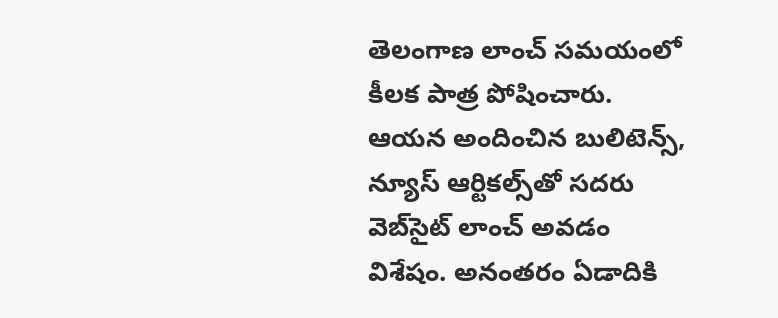తెలంగాణ లాంచ్ సమయంలో కీలక పాత్ర పోషించారు. ఆయన అందించిన బులిటెన్స్, న్యూస్ ఆర్టికల్స్‌తో సదరు వెబ్‌సైట్ లాంచ్ అవడం విశేషం. అనంతరం ఏడాదికి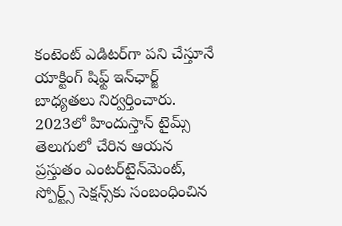కంటెంట్ ఎడిటర్‌గా పని చేస్తూనే యాక్టింగ్ షిఫ్ట్ ఇన్‌ఛార్జ్ బాధ్యతలు నిర్వర్తించారు. 2023లో హిందుస్తాన్ టైమ్స్ తెలుగులో చేరిన ఆయన ప్రస్తుతం ఎంటర్‌టైన్‌మెంట్, స్పోర్ట్స్ సెక్షన్స్‌కు సంబంధించిన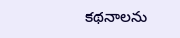కథనాలను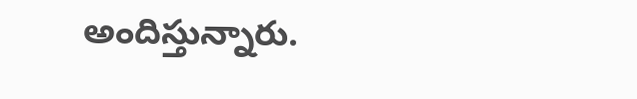అందిస్తున్నారు.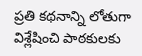ప్రతి కథనాన్ని లోతుగా విశ్లేషించి పాఠకులకు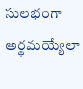సులభంగా అర్థమయ్యేలా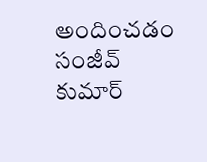అందించడం సంజీవ్ కుమార్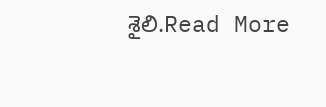శైలి.Read More